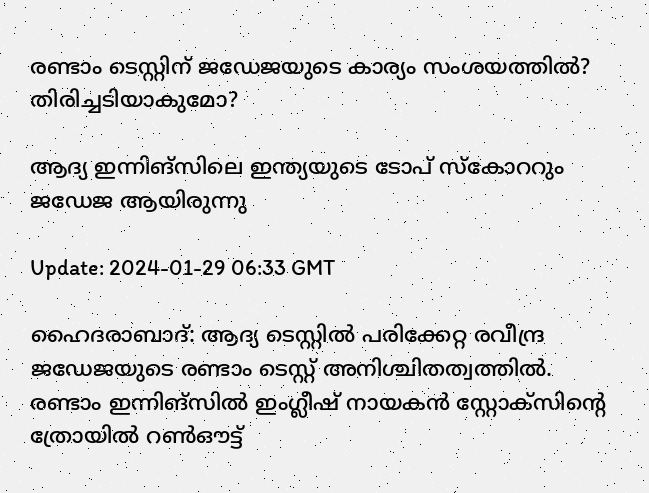രണ്ടാം ടെസ്റ്റിന് ജഡേജയുടെ കാര്യം സംശയത്തിൽ? തിരിച്ചടിയാകുമോ?

ആദ്യ ഇന്നിങ്‌സിലെ ഇന്ത്യയുടെ ടോപ് സ്‌കോററും ജഡേജ ആയിരുന്നു

Update: 2024-01-29 06:33 GMT

ഹൈദരാബാദ്: ആദ്യ ടെസ്റ്റിൽ പരിക്കേറ്റ രവീന്ദ്ര ജഡേജയുടെ രണ്ടാം ടെസ്റ്റ് അനിശ്ചിതത്വത്തിൽ. രണ്ടാം ഇന്നിങ്‌സിൽ ഇംഗ്ലീഷ് നായകൻ സ്റ്റോക്‌സിന്റെ ത്രോയിൽ റൺഔട്ട്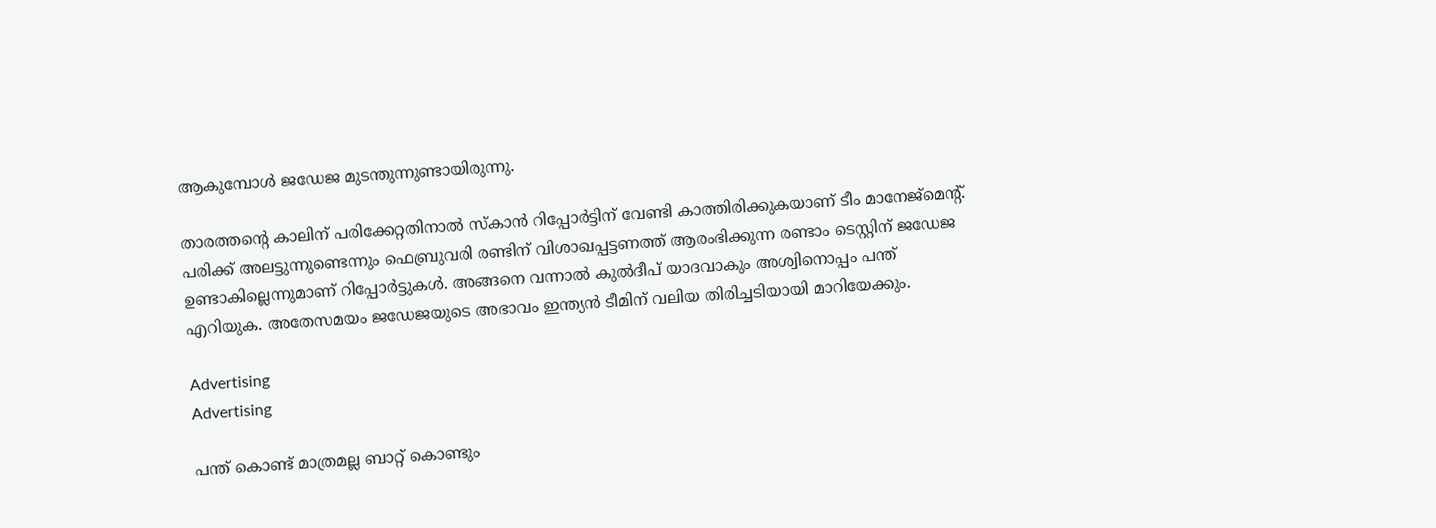ആകുമ്പോൾ ജഡേജ മുടന്തുന്നുണ്ടായിരുന്നു.

താരത്തന്റെ കാലിന് പരിക്കേറ്റതിനാൽ സ്‌കാൻ റിപ്പോർട്ടിന് വേണ്ടി കാത്തിരിക്കുകയാണ് ടീം മാനേജ്‌മെന്റ്. പരിക്ക് അലട്ടുന്നുണ്ടെന്നും ഫെബ്രുവരി രണ്ടിന് വിശാഖപ്പട്ടണത്ത് ആരംഭിക്കുന്ന രണ്ടാം ടെസ്റ്റിന് ജഡേജ ഉണ്ടാകില്ലെന്നുമാണ് റിപ്പോർട്ടുകൾ. അങ്ങനെ വന്നാൽ കുൽദീപ് യാദവാകും അശ്വിനൊപ്പം പന്ത് എറിയുക. അതേസമയം ജഡേജയുടെ അഭാവം ഇന്ത്യൻ ടീമിന് വലിയ തിരിച്ചടിയായി മാറിയേക്കും.

Advertising
Advertising

പന്ത് കൊണ്ട് മാത്രമല്ല ബാറ്റ് കൊണ്ടും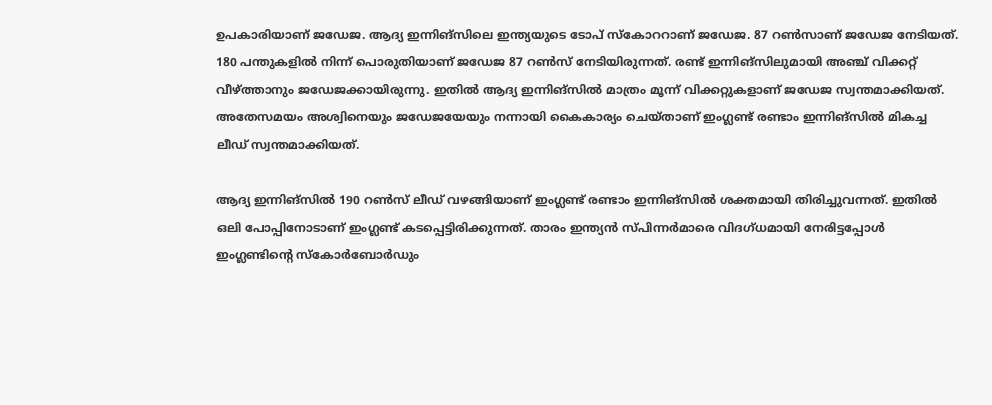ഉപകാരിയാണ് ജഡേജ. ആദ്യ ഇന്നിങ്‌സിലെ ഇന്ത്യയുടെ ടോപ് സ്‌കോററാണ് ജഡേജ. 87 റൺസാണ് ജഡേജ നേടിയത്. 180 പന്തുകളിൽ നിന്ന് പൊരുതിയാണ് ജഡേജ 87 റൺസ് നേടിയിരുന്നത്. രണ്ട് ഇന്നിങ്‌സിലുമായി അഞ്ച് വിക്കറ്റ് വീഴ്ത്താനും ജഡേജക്കായിരുന്നു. ഇതിൽ ആദ്യ ഇന്നിങ്‌സിൽ മാത്രം മൂന്ന് വിക്കറ്റുകളാണ് ജഡേജ സ്വന്തമാക്കിയത്. അതേസമയം അശ്വിനെയും ജഡേജയേയും നന്നായി കൈകാര്യം ചെയ്താണ് ഇംഗ്ലണ്ട് രണ്ടാം ഇന്നിങ്‌സിൽ മികച്ച ലീഡ് സ്വന്തമാക്കിയത്.

ആദ്യ ഇന്നിങ്‌സിൽ 190 റൺസ് ലീഡ് വഴങ്ങിയാണ് ഇംഗ്ലണ്ട് രണ്ടാം ഇന്നിങ്‌സിൽ ശക്തമായി തിരിച്ചുവന്നത്. ഇതിൽ ഒലി പോപ്പിനോടാണ് ഇംഗ്ലണ്ട് കടപ്പെട്ടിരിക്കുന്നത്. താരം ഇന്ത്യൻ സ്പിന്നർമാരെ വിദഗ്ധമായി നേരിട്ടപ്പോൾ ഇംഗ്ലണ്ടിന്റെ സ്‌കോർബോർഡും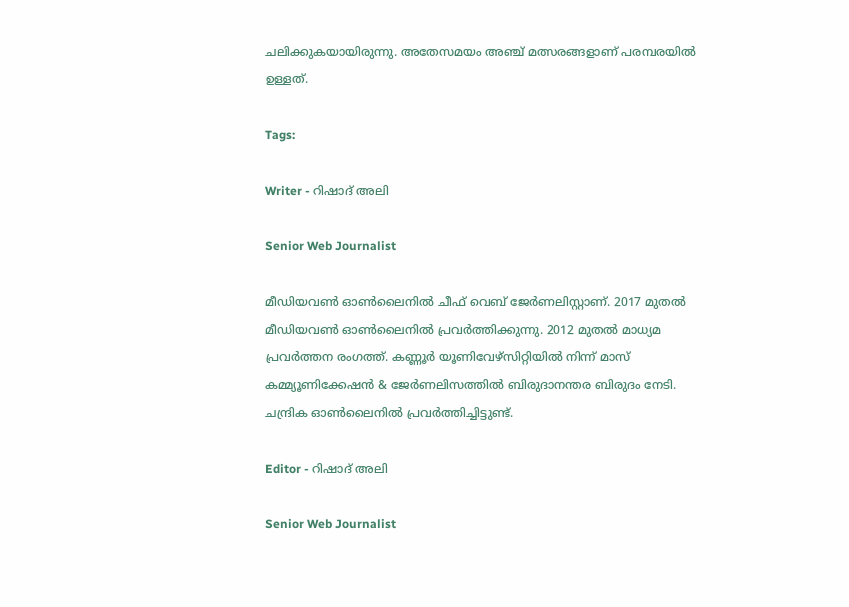ചലിക്കുകയായിരുന്നു. അതേസമയം അഞ്ച് മത്സരങ്ങളാണ് പരമ്പരയിൽ ഉള്ളത്.

Tags:

Writer - റിഷാദ് അലി

Senior Web Journalist

മീഡിയവൺ ഓൺലൈനിൽ ചീഫ് വെബ് ജേർണലിസ്റ്റാണ്. 2017 മുതൽ മീഡിയവൺ ഓൺലൈനിൽ പ്രവർത്തിക്കുന്നു. 2012 മുതൽ മാധ്യമ പ്രവർത്തന രംഗത്ത്. കണ്ണൂര്‍ യൂണിവേഴ്‌സിറ്റിയിൽ നിന്ന് മാസ് കമ്മ്യൂണിക്കേഷന്‍ & ജേര്‍ണലിസത്തില്‍ ബിരുദാനന്തര ബിരുദം നേടി. ചന്ദ്രിക ഓണ്‍ലൈനില്‍ പ്രവര്‍ത്തിച്ചിട്ടുണ്ട്.

Editor - റിഷാദ് അലി

Senior Web Journalist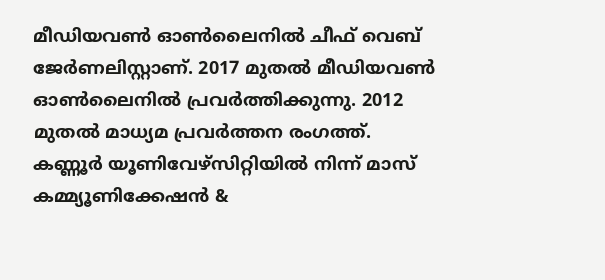മീഡിയവൺ ഓൺലൈനിൽ ചീഫ് വെബ് ജേർണലിസ്റ്റാണ്. 2017 മുതൽ മീഡിയവൺ ഓൺലൈനിൽ പ്രവർത്തിക്കുന്നു. 2012 മുതൽ മാധ്യമ പ്രവർത്തന രംഗത്ത്. കണ്ണൂര്‍ യൂണിവേഴ്‌സിറ്റിയിൽ നിന്ന് മാസ് കമ്മ്യൂണിക്കേഷന്‍ &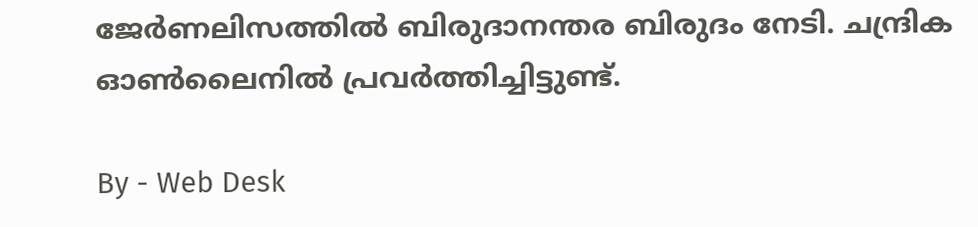ജേര്‍ണലിസത്തില്‍ ബിരുദാനന്തര ബിരുദം നേടി. ചന്ദ്രിക ഓണ്‍ലൈനില്‍ പ്രവര്‍ത്തിച്ചിട്ടുണ്ട്.

By - Web Desk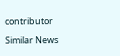contributor

Similar News